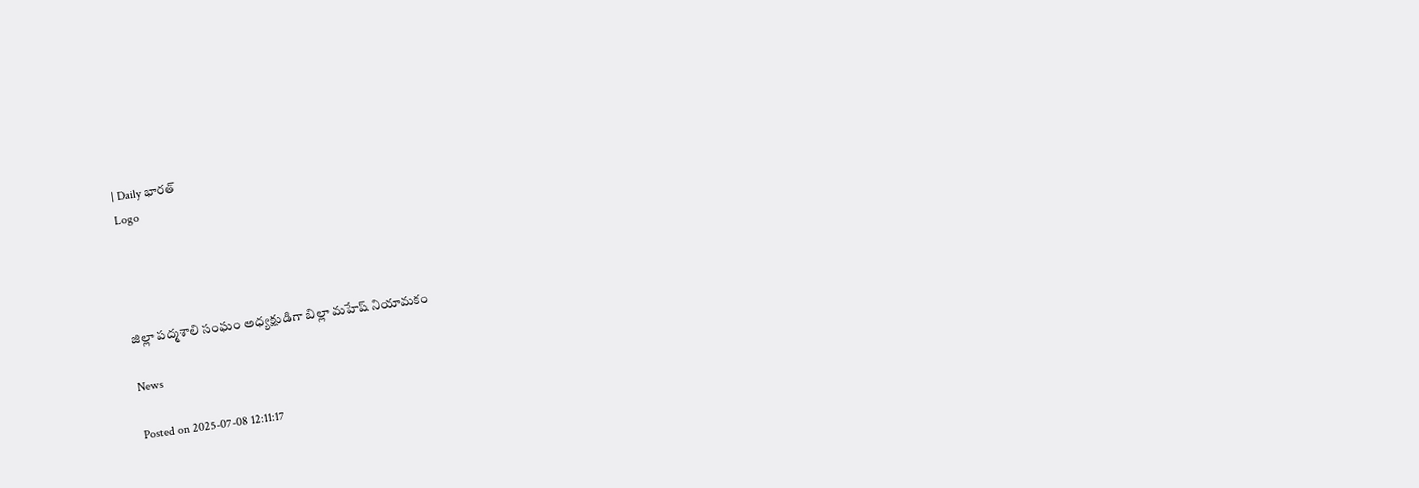| Daily భారత్
Logo




జిల్లా పద్మశాలి సంఘం అధ్యక్షుడిగా బిల్లా మహేష్ నియామకం

News

Posted on 2025-07-08 12:11:17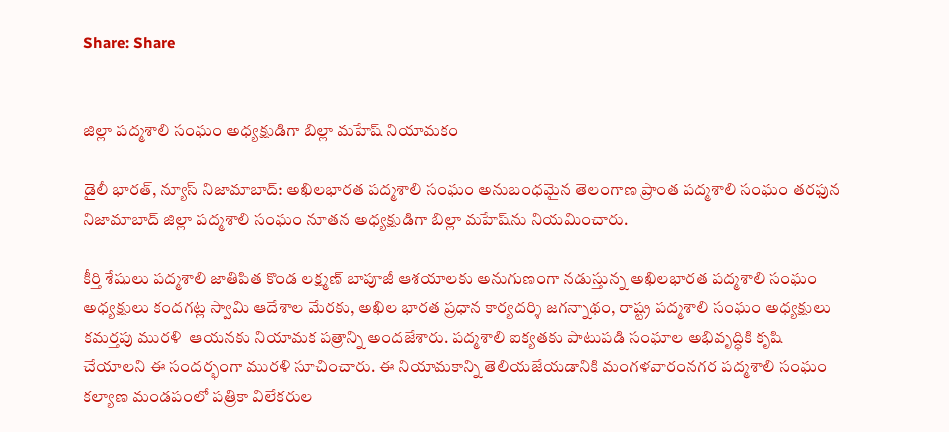Share: Share


జిల్లా పద్మశాలి సంఘం అధ్యక్షుడిగా బిల్లా మహేష్ నియామకం

డైలీ భారత్, న్యూస్ నిజామాబాద్: అఖిలభారత పద్మశాలి సంఘం అనుబంధమైన తెలంగాణ ప్రాంత పద్మశాలి సంఘం తరఫున నిజామాబాద్ జిల్లా పద్మశాలి సంఘం నూతన అధ్యక్షుడిగా బిల్లా మహేష్‌ను నియమించారు.

కీర్తి శేషులు పద్మశాలి జాతిపిత కొండ లక్ష్మణ్ బాపూజీ ఆశయాలకు అనుగుణంగా నడుస్తున్న అఖిలభారత పద్మశాలి సంఘం అధ్యక్షులు కందగట్ల స్వామి ఆదేశాల మేరకు, అఖిల భారత ప్రధాన కార్యదర్శి జగన్నాథం, రాష్ట్ర పద్మశాలి సంఘం అధ్యక్షులు కమర్తపు మురళి  ఆయనకు నియామక పత్రాన్ని అందజేశారు. పద్మశాలి ఐక్యతకు పాటుపడి సంఘాల అభివృద్ధికి కృషి చేయాలని ఈ సందర్భంగా మురళి సూచించారు. ఈ నియామకాన్ని తెలియజేయడానికి మంగళవారంనగర పద్మశాలి సంఘం కల్యాణ మండపంలో పత్రికా విలేకరుల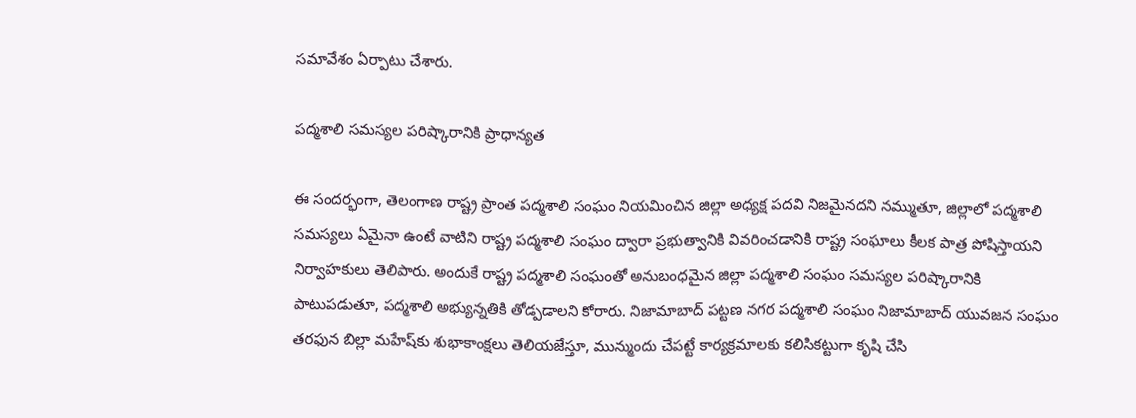సమావేశం ఏర్పాటు చేశారు.

పద్మశాలి సమస్యల పరిష్కారానికి ప్రాధాన్యత

ఈ సందర్భంగా, తెలంగాణ రాష్ట్ర ప్రాంత పద్మశాలి సంఘం నియమించిన జిల్లా అధ్యక్ష పదవి నిజమైనదని నమ్ముతూ, జిల్లాలో పద్మశాలి సమస్యలు ఏమైనా ఉంటే వాటిని రాష్ట్ర పద్మశాలి సంఘం ద్వారా ప్రభుత్వానికి వివరించడానికి రాష్ట్ర సంఘాలు కీలక పాత్ర పోషిస్తాయని నిర్వాహకులు తెలిపారు. అందుకే రాష్ట్ర పద్మశాలి సంఘంతో అనుబంధమైన జిల్లా పద్మశాలి సంఘం సమస్యల పరిష్కారానికి పాటుపడుతూ, పద్మశాలి అభ్యున్నతికి తోడ్పడాలని కోరారు. నిజామాబాద్ పట్టణ నగర పద్మశాలి సంఘం నిజామాబాద్ యువజన సంఘం తరఫున బిల్లా మహేష్‌కు శుభాకాంక్షలు తెలియజేస్తూ, మున్ముందు చేపట్టే కార్యక్రమాలకు కలిసికట్టుగా కృషి చేసి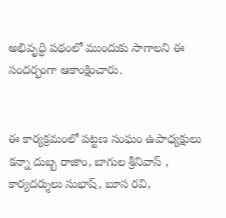అభివృద్ధి పథంలో ముందుకు సాగాలని ఈ సందర్భంగా ఆకాంక్షించారు.


ఈ కార్యక్రమంలో పట్టణ సంఘం ఉపాధ్యక్షులు కన్నా దుబ్బ రాజాం, బాగుల శ్రీనివాస్ , కార్యదర్శులు సుభాష్, బూస రవి,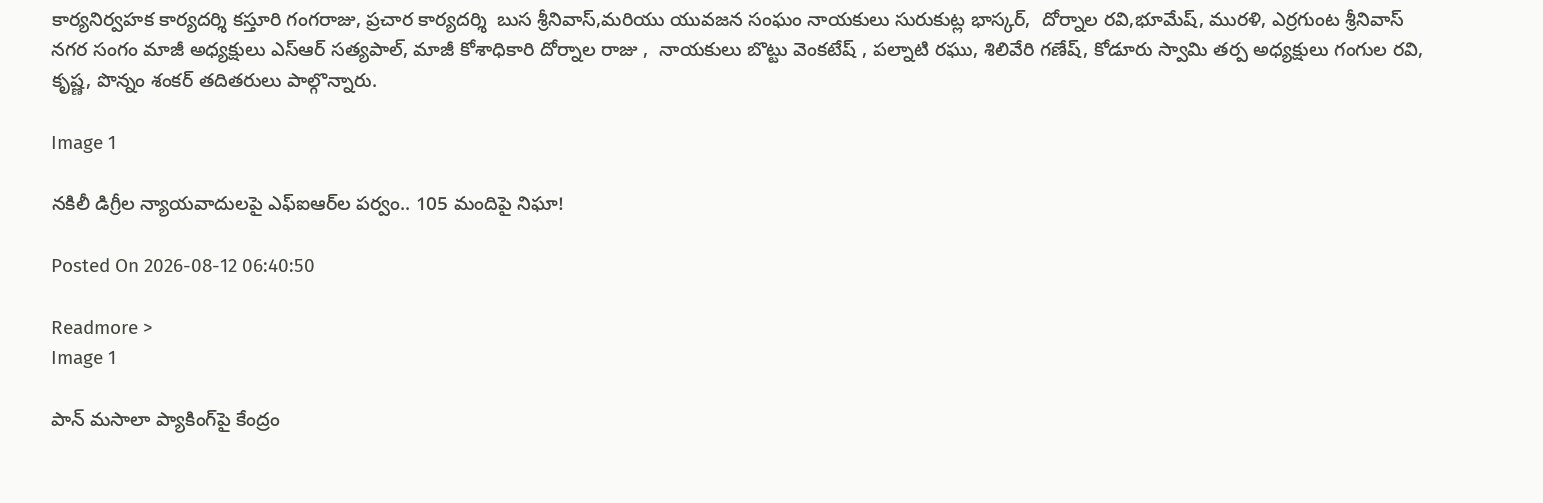కార్యనిర్వహక కార్యదర్శి కస్తూరి గంగరాజు, ప్రచార కార్యదర్శి  బుస శ్రీనివాస్,మరియు యువజన సంఘం నాయకులు సురుకుట్ల భాస్కర్,  దోర్నాల రవి,భూమేష్, మురళి, ఎర్రగుంట శ్రీనివాస్ నగర సంగం మాజీ అధ్యక్షులు ఎస్ఆర్ సత్యపాల్, మాజీ కోశాధికారి దోర్నాల రాజు ,  నాయకులు బొట్టు వెంకటేష్ , పల్నాటి రఘు, శిలివేరి గణేష్, కోడూరు స్వామి తర్ప అధ్యక్షులు గంగుల రవి, కృష్ణ, పొన్నం శంకర్ తదితరులు పాల్గొన్నారు.

Image 1

నకిలీ డిగ్రీల న్యాయవాదులపై ఎఫ్‌ఐఆర్‌ల పర్వం.. 105 మందిపై నిఘా!

Posted On 2026-08-12 06:40:50

Readmore >
Image 1

పాన్ మసాలా ప్యాకింగ్‌పై కేంద్రం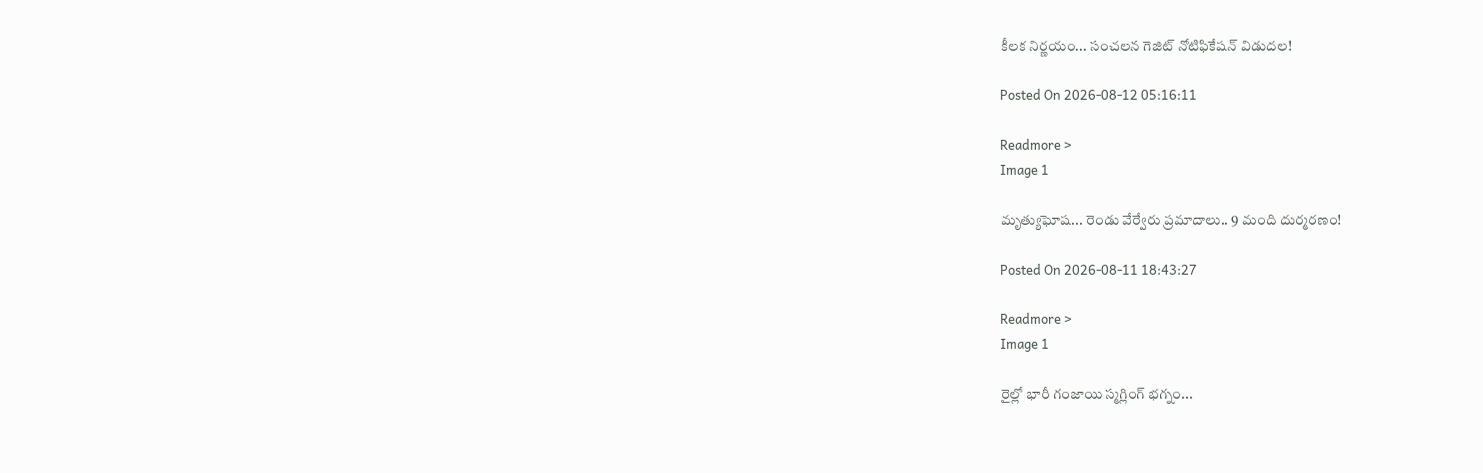కీలక నిర్ణయం... సంచలన గెజిట్ నోటిఫికేషన్ విడుదల!

Posted On 2026-08-12 05:16:11

Readmore >
Image 1

మృత్యుఘోష... రెండు వేర్వేరు ప్రమాదాలు.. 9 మంది దుర్మరణం!

Posted On 2026-08-11 18:43:27

Readmore >
Image 1

రైల్లో భారీ గంజాయి స్మగ్లింగ్ భగ్నం...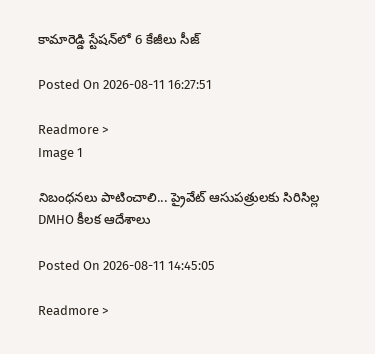కామారెడ్డి స్టేషన్‌లో 6 కేజీలు సీజ్

Posted On 2026-08-11 16:27:51

Readmore >
Image 1

నిబంధనలు పాటించాలి... ప్రైవేట్ ఆసుపత్రులకు సిరిసిల్ల DMHO కీలక ఆదేశాలు

Posted On 2026-08-11 14:45:05

Readmore >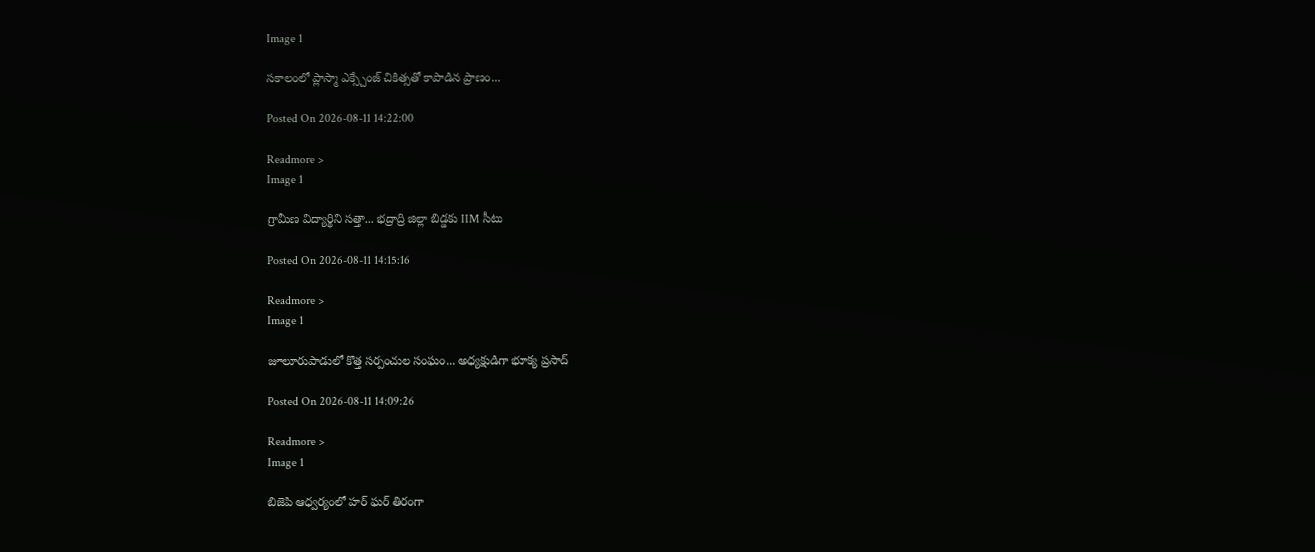Image 1

సకాలంలో ప్లాస్మా ఎక్స్చేంజ్ చికిత్సతో కాపాడిన ప్రాణం...

Posted On 2026-08-11 14:22:00

Readmore >
Image 1

గ్రామీణ విద్యార్థిని సత్తా... భద్రాద్రి జిల్లా బిడ్డకు IIM సీటు

Posted On 2026-08-11 14:15:16

Readmore >
Image 1

జూలూరుపాడులో కొత్త సర్పంచుల సంఘం... అధ్యక్షుడిగా భూక్య ప్రసాద్

Posted On 2026-08-11 14:09:26

Readmore >
Image 1

బిజెపి ఆధ్వర్యంలో హర్ ఘర్ తిరంగా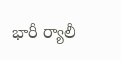భారీ ర్యాలీ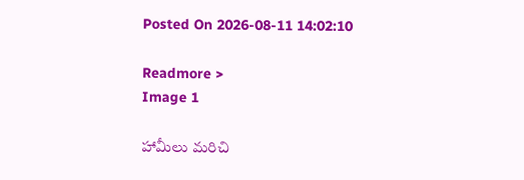Posted On 2026-08-11 14:02:10

Readmore >
Image 1

హామీలు మరిచి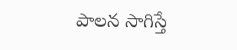పాలన సాగిస్తే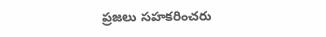ప్రజలు సహకరించరు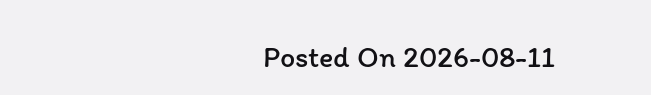Posted On 2026-08-11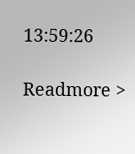13:59:26

Readmore >